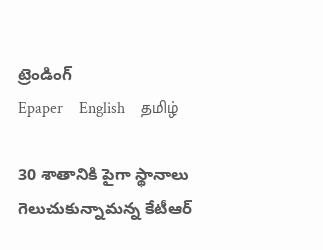ట్రెండింగ్
Epaper    English    தமிழ்

30 శాతానికి పైగా స్థానాలు గెలుచుకున్నామన్న కేటీఆర్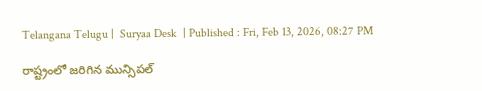Telangana Telugu |  Suryaa Desk  | Published : Fri, Feb 13, 2026, 08:27 PM

రాష్ట్రంలో జరిగిన మున్సిపల్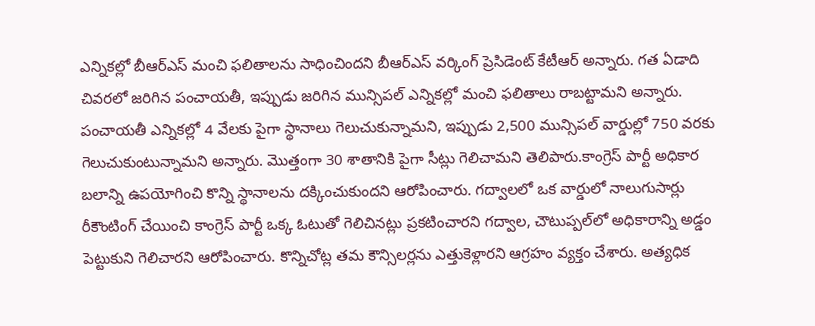ఎన్నికల్లో బీఆర్ఎస్ మంచి ఫలితాలను సాధించిందని బీఆర్ఎస్ వర్కింగ్ ప్రెసిడెంట్ కేటీఆర్ అన్నారు. గత ఏడాది చివరలో జరిగిన పంచాయతీ, ఇప్పుడు జరిగిన మున్సిపల్ ఎన్నికల్లో మంచి ఫలితాలు రాబట్టామని అన్నారు. పంచాయతీ ఎన్నికల్లో 4 వేలకు పైగా స్థానాలు గెలుచుకున్నామని, ఇప్పుడు 2,500 మున్సిపల్ వార్డుల్లో 750 వరకు గెలుచుకుంటున్నామని అన్నారు. మొత్తంగా 30 శాతానికి పైగా సీట్లు గెలిచామని తెలిపారు.కాంగ్రెస్ పార్టీ అధికార బలాన్ని ఉపయోగించి కొన్ని స్థానాలను దక్కించుకుందని ఆరోపించారు. గద్వాలలో ఒక వార్డులో నాలుగుసార్లు రీకౌంటింగ్ చేయించి కాంగ్రెస్ పార్టీ ఒక్క ఓటుతో గెలిచినట్లు ప్రకటించారని గద్వాల, చౌటుప్పల్‌లో అధికారాన్ని అడ్డం పెట్టుకుని గెలిచారని ఆరోపించారు. కొన్నిచోట్ల తమ కౌన్సిలర్లను ఎత్తుకెళ్లారని ఆగ్రహం వ్యక్తం చేశారు. అత్యధిక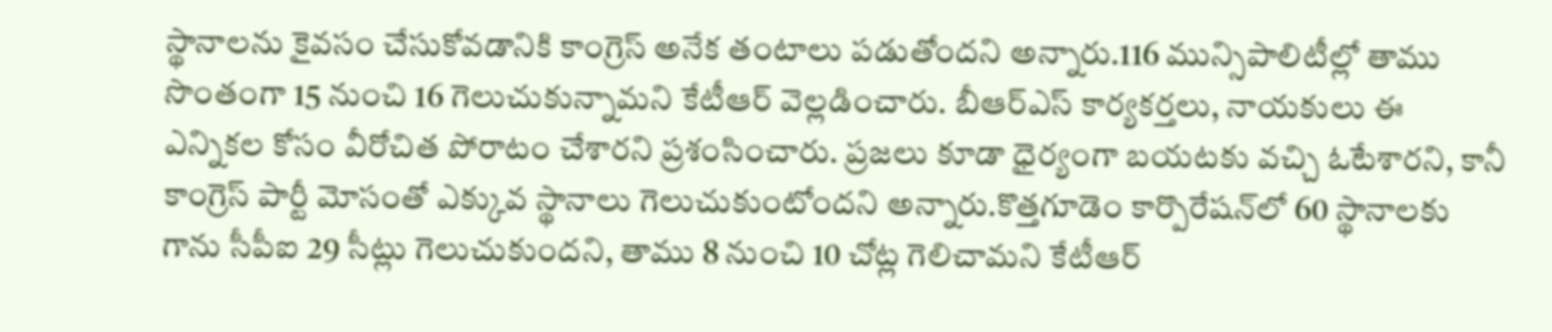స్థానాలను కైవసం చేసుకోవడానికి కాంగ్రెస్ అనేక తంటాలు పడుతోందని అన్నారు.116 మున్సిపాలిటీల్లో తాము సొంతంగా 15 నుంచి 16 గెలుచుకున్నామని కేటీఆర్ వెల్లడించారు. బీఆర్ఎస్ కార్యకర్తలు, నాయకులు ఈ ఎన్నికల కోసం వీరోచిత పోరాటం చేశారని ప్రశంసించారు. ప్రజలు కూడా ధైర్యంగా బయటకు వచ్చి ఓటేశారని, కానీ కాంగ్రెస్ పార్టీ మోసంతో ఎక్కువ స్థానాలు గెలుచుకుంటోందని అన్నారు.కొత్తగూడెం కార్పొరేషన్‌లో 60 స్థానాలకు గాను సీపీఐ 29 సీట్లు గెలుచుకుందని, తాము 8 నుంచి 10 చోట్ల గెలిచామని కేటీఆర్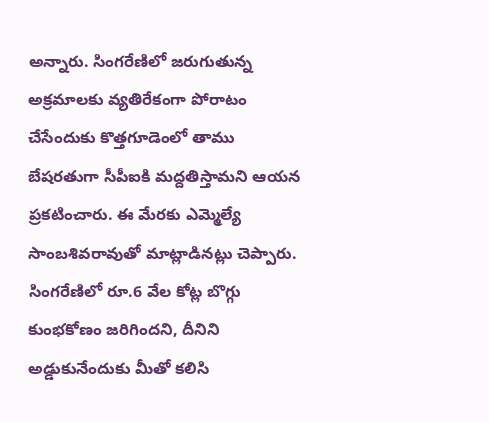అన్నారు. సింగరేణిలో జరుగుతున్న అక్రమాలకు వ్యతిరేకంగా పోరాటం చేసేందుకు కొత్తగూడెంలో తాము బేషరతుగా సీపీఐకి మద్దతిస్తామని ఆయన ప్రకటించారు. ఈ మేరకు ఎమ్మెల్యే సాంబశివరావుతో మాట్లాడినట్లు చెప్పారు. సింగరేణిలో రూ.6 వేల కోట్ల బొగ్గు కుంభకోణం జరిగిందని, దీనిని అడ్డుకునేందుకు మీతో కలిసి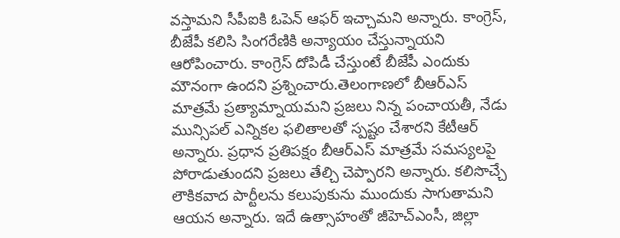వస్తామని సీపీఐకి ఓపెన్ ఆఫర్ ఇచ్చామని అన్నారు. కాంగ్రెస్, బీజేపీ కలిసి సింగరేణికి అన్యాయం చేస్తున్నాయని ఆరోపించారు. కాంగ్రెస్ దోపిడీ చేస్తుంటే బీజేపీ ఎందుకు మౌనంగా ఉందని ప్రశ్నించారు.తెలంగాణలో బీఆర్ఎస్ మాత్రమే ప్రత్యామ్నాయమని ప్రజలు నిన్న పంచాయతీ, నేడు మున్సిపల్ ఎన్నికల ఫలితాలతో స్పష్టం చేశారని కేటీఆర్ అన్నారు. ప్రధాన ప్రతిపక్షం బీఆర్ఎస్ మాత్రమే సమస్యలపై పోరాడుతుందని ప్రజలు తేల్చి చెప్పారని అన్నారు. కలిసొచ్చే లౌకికవాద పార్టీలను కలుపుకును ముందుకు సాగుతామని ఆయన అన్నారు. ఇదే ఉత్సాహంతో జీహెచ్ఎంసీ, జిల్లా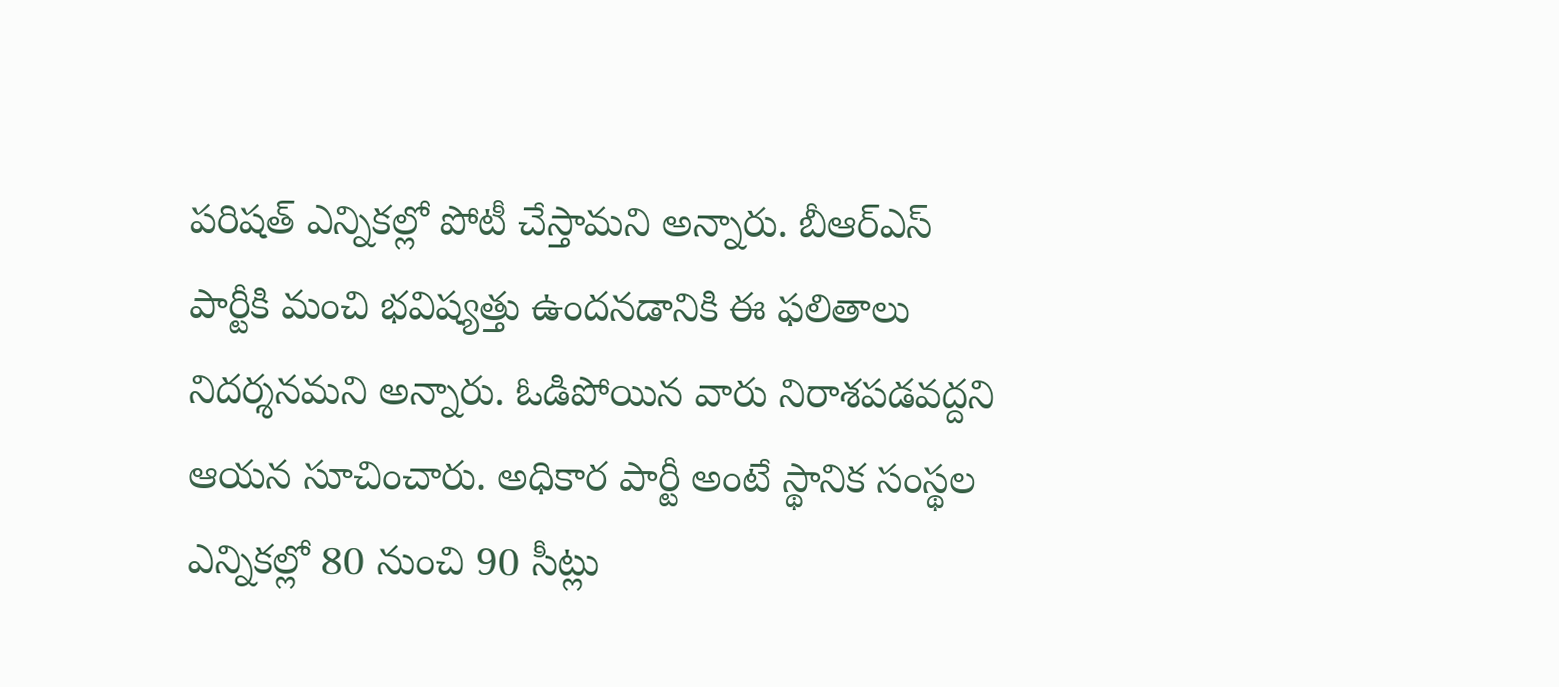పరిషత్ ఎన్నికల్లో పోటీ చేస్తామని అన్నారు. బీఆర్ఎస్ పార్టీకి మంచి భవిష్యత్తు ఉందనడానికి ఈ ఫలితాలు నిదర్శనమని అన్నారు. ఓడిపోయిన వారు నిరాశపడవద్దని ఆయన సూచించారు. అధికార పార్టీ అంటే స్థానిక సంస్థల ఎన్నికల్లో 80 నుంచి 90 సీట్లు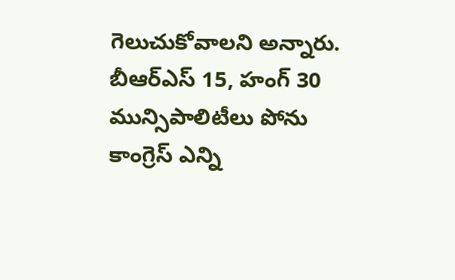గెలుచుకోవాలని అన్నారు. బీఆర్ఎస్ 15, హంగ్ 30 మున్సిపాలిటీలు పోను కాంగ్రెస్ ఎన్ని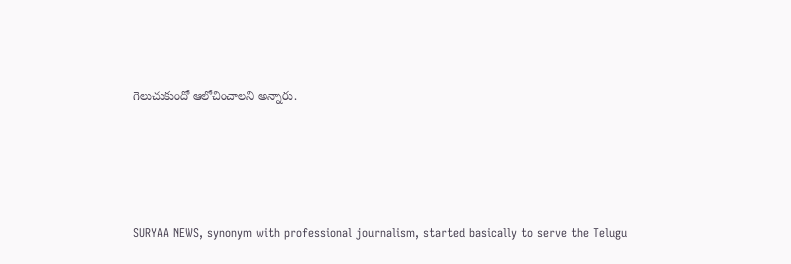గెలుచుకుందో ఆలోచించాలని అన్నారు.






SURYAA NEWS, synonym with professional journalism, started basically to serve the Telugu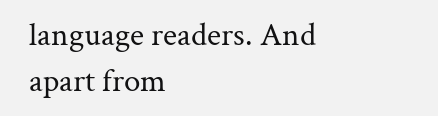language readers. And apart from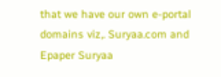that we have our own e-portal domains viz,. Suryaa.com and Epaper Suryaa